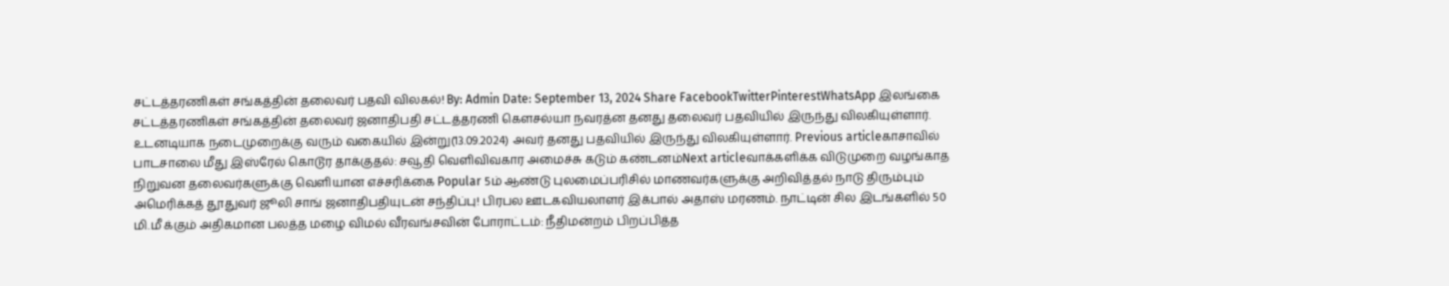சட்டத்தரணிகள் சங்கத்தின் தலைவர் பதவி விலகல்! By: Admin Date: September 13, 2024 Share FacebookTwitterPinterestWhatsApp இலங்கை சட்டத்தரணிகள் சங்கத்தின் தலைவர் ஜனாதிபதி சட்டத்தரணி கௌசல்யா நவரத்ன தனது தலைவர் பதவியில் இருந்து விலகியுள்ளார். உடனடியாக நடைமுறைக்கு வரும் வகையில் இன்று(13.09.2024) அவர் தனது பதவியில் இருந்து விலகியுள்ளார். Previous articleகாசாவில் பாடசாலை மீது இஸ்ரேல் கொடூர தாக்குதல்: சவூதி வெளிவிவகார அமைச்சு கடும் கண்டனம்Next articleவாக்களிக்க விடுமுறை வழங்காத நிறுவன தலைவர்களுக்கு வெளியான எச்சரிக்கை Popular 5ம் ஆண்டு புலமைப்பரிசில் மாணவர்களுக்கு அறிவித்தல் நாடு திரும்பும் அமெரிக்கத் தூதுவர் ஜூலி சாங் ஜனாதிபதியுடன் சந்திப்பு! பிரபல ஊடகவியலாளர் இக்பால் அதாஸ் மரணம். நாட்டின் சில இடங்களில் 50 மி.மீ க்கும் அதிகமான பலத்த மழை விமல் வீரவங்சவின் போராட்டம்: நீதிமன்றம் பிறப்பித்த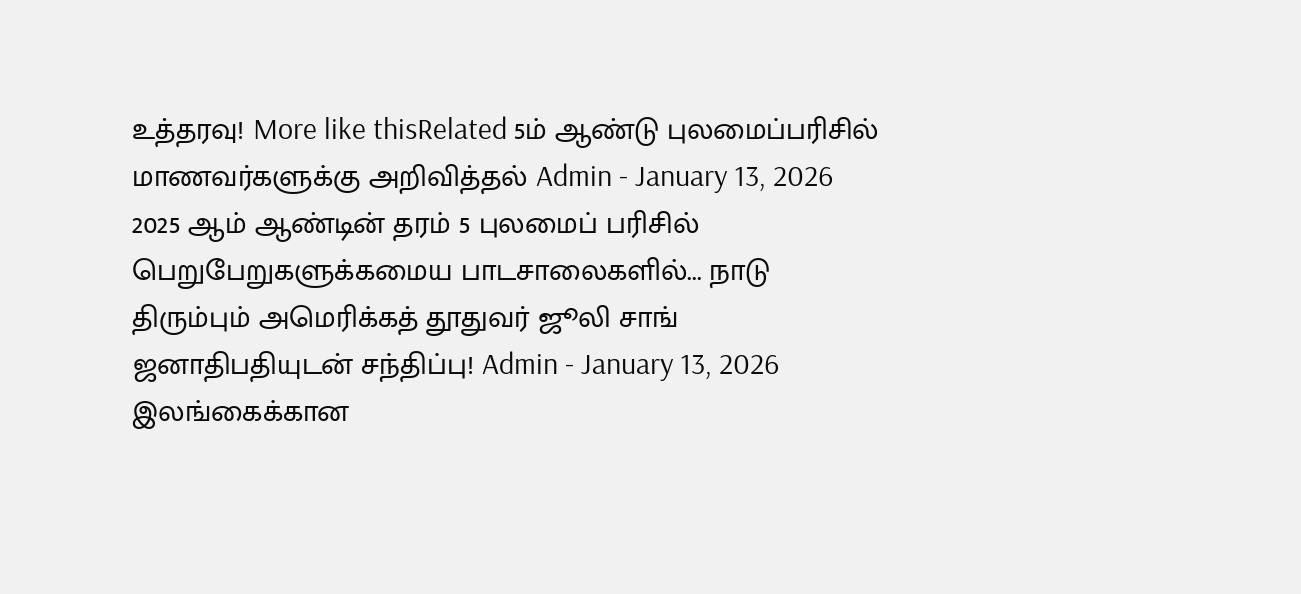உத்தரவு! More like thisRelated 5ம் ஆண்டு புலமைப்பரிசில் மாணவர்களுக்கு அறிவித்தல் Admin - January 13, 2026 2025 ஆம் ஆண்டின் தரம் 5 புலமைப் பரிசில் பெறுபேறுகளுக்கமைய பாடசாலைகளில்... நாடு திரும்பும் அமெரிக்கத் தூதுவர் ஜூலி சாங் ஜனாதிபதியுடன் சந்திப்பு! Admin - January 13, 2026 இலங்கைக்கான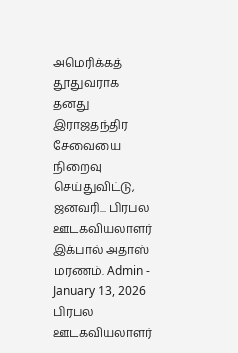அமெரிக்கத் தூதுவராக தனது இராஜதந்திர சேவையை நிறைவு செய்துவிட்டு, ஜனவரி... பிரபல ஊடகவியலாளர் இக்பால் அதாஸ் மரணம். Admin - January 13, 2026 பிரபல ஊடகவியலாளர்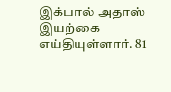இக்பால் அதாஸ் இயற்கை எய்தியுள்ளார். 81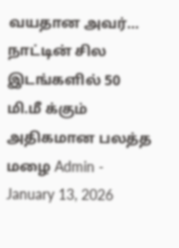வயதான அவர்... நாட்டின் சில இடங்களில் 50 மி.மீ க்கும் அதிகமான பலத்த மழை Admin - January 13, 2026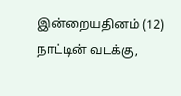இன்றையதினம் (12) நாட்டின் வடக்கு,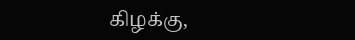கிழக்கு,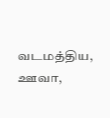வடமத்திய, ஊவா,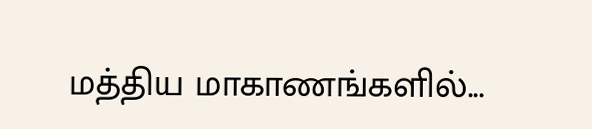மத்திய மாகாணங்களில்...